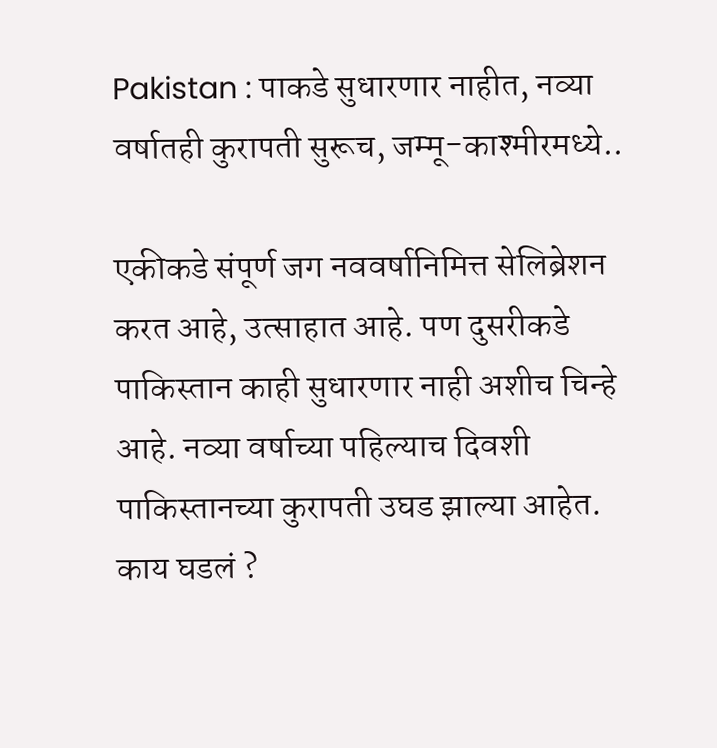Pakistan : पाकडे सुधारणार नाहीत, नव्या वर्षातही कुरापती सुरूच, जम्मू-काश्मीरमध्ये..

एकीकडे संपूर्ण जग नववर्षानिमित्त सेलिब्रेशन करत आहे, उत्साहात आहे. पण दुसरीकडे पाकिस्तान काही सुधारणार नाही अशीच चिन्हे आहे. नव्या वर्षाच्या पहिल्याच दिवशी पाकिस्तानच्या कुरापती उघड झाल्या आहेत. काय घडलं ?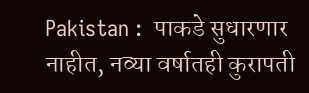Pakistan :  पाकडे सुधारणार नाहीत, नव्या वर्षातही कुरापती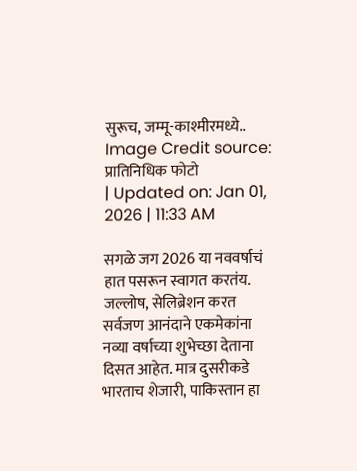सुरूच, जम्मू-काश्मीरमध्ये..
Image Credit source: प्रातिनिधिक फोटो
| Updated on: Jan 01, 2026 | 11:33 AM

सगळे जग 2026 या नववर्षाचं हात पसरून स्वागत करतंय. जल्लोष, सेलिब्रेशन करत सर्वजण आनंदाने एकमेकांना नव्या वर्षाच्या शुभेच्छा देताना दिसत आहेत. मात्र दुसरीकडे भारताच शेजारी, पाकिस्तान हा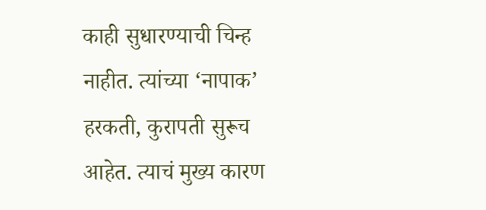काही सुधारण्याची चिन्ह नाहीत. त्यांच्या ‘नापाक’ हरकती, कुरापती सुरूच आहेत. त्याचं मुख्य कारण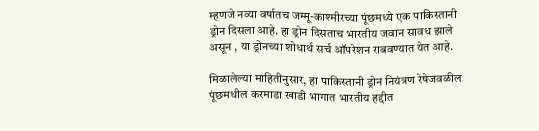म्हणजे नव्या वर्षातच जम्मू-काश्मीरच्या पूंछमध्ये एक पाकिस्तानी ड्रोन दिसला आहे. हा ड्रोन दिसताच भारतीय जवान सावध झाले असून , या ड्रोनच्या शोधार्थ सर्च ऑपरेशन राबवण्यात येत आहे.

मिळालेल्या माहितीनुसार, हा पाकिस्तानी ड्रोन नियंत्रण रेषेजवळील पूंछमधील करमाडा खाडी भागात भारतीय हद्दीत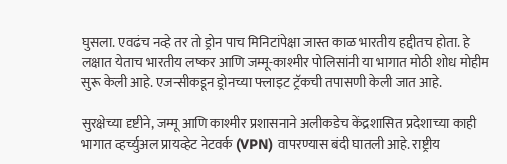घुसला. एवढंच नव्हे तर तो ड्रोन पाच मिनिटांपेक्षा जास्त काळ भारतीय हद्दीतच होता. हे लक्षात येताच भारतीय लष्कर आणि जम्मू-काश्मीर पोलिसांनी या भागात मोठी शोध मोहीम सुरू केली आहे. एजन्सीकडून ड्रोनच्या फ्लाइट ट्रॅकची तपासणी केली जात आहे.

सुरक्षेच्या दृष्टीने, जम्मू आणि काश्मीर प्रशासनाने अलीकडेच केंद्रशासित प्रदेशाच्या काही भागात व्हर्च्युअल प्रायव्हेट नेटवर्क (VPN) वापरण्यास बंदी घातली आहे. राष्ट्रीय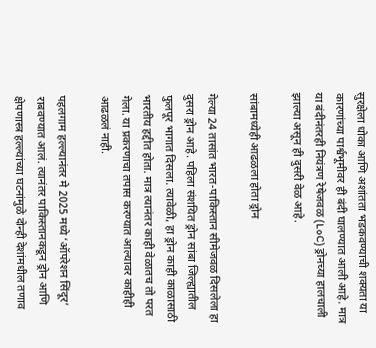सुरक्षेला धोका आणि अशांतता भडकवण्याची शक्यता या कारणांच्या पार्श्वभूमीवर ही बंदी घालण्यात आली आहे. मात्र या बंदीनंतरही नियंत्रण रेषेजवळ (LoC) ड्रोनच्या हालचाली झाल्या असून ही दुसरी वेळ आहे.

सांबामध्येही आढळला होता ड्रोन

गेल्या 24 तासांत भारत-पाकिस्तान सीमेजवळ दिसलेला हा दुसरा ड्रोन आहे. पहिला संशयित ड्रोन सांबा जिल्ह्यातील फुलपूर भागात दिसला. त्यावेळी, हा ड्रोन काही काळासाठी भारतीय हद्दीत होता. मात्र त्यानंतर काही वेळातच तो परत गेला. या प्रकरणाचा तपास करण्यात आल्यावर काहीही आढळलं नाही.

पहलगाम हल्ल्यानंतर मे 2025 मध्ये ‘ऑपरेशन सिंदूर’ राबवण्यात आलं. त्यानंतर पाकिस्तानकडून ड्रोन आणि क्षेपणास्त्र हल्ल्यांच्या घटनांमुळे दोन्ही देशांमधील तणाव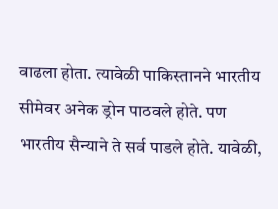वाढला होता. त्यावेळी पाकिस्तानने भारतीय सीमेवर अनेक ड्रोन पाठवले होते. पण भारतीय सैन्याने ते सर्व पाडले होते. यावेळी,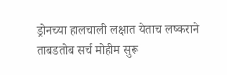ड्रोनच्या हालचाली लक्षात येताच लष्कराने ताबडतोब सर्च मोहीम सुरू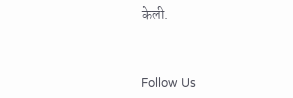केली.



Follow Us